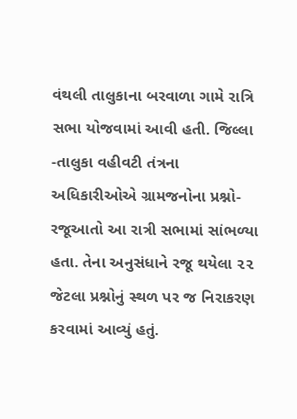વંથલી તાલુકાના બરવાળા ગામે રાત્રિ સભા યોજવામાં આવી હતી. જિલ્લા -તાલુકા વહીવટી તંત્રના અધિકારીઓએ ગ્રામજનોના પ્રશ્નો- રજૂઆતો આ રાત્રી સભામાં સાંભળ્યા હતા. તેના અનુસંધાને રજૂ થયેલા ૨૨ જેટલા પ્રશ્નોનું સ્થળ પર જ નિરાકરણ કરવામાં આવ્યું હતું.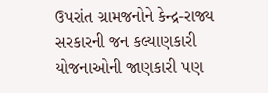ઉપરાંત ગ્રામજનોને કેન્દ્ર-રાજ્ય સરકારની જન કલ્યાણકારી યોજનાઓની જાણકારી પણ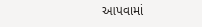આપવામાં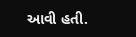આવી હતી.